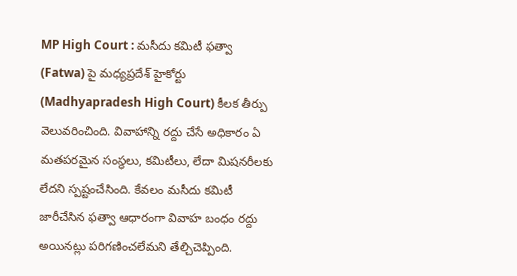MP High Court : మసీదు కమిటీ ఫత్వా (Fatwa) పై మధ్యప్రదేశ్ హైకోర్టు (Madhyapradesh High Court) కీలక తీర్పు వెలువరించింది. వివాహాన్ని రద్దు చేసే అధికారం ఏ మతపరమైన సంస్థలు, కమిటీలు, లేదా మిషనరీలకు లేదని స్పష్టంచేసింది. కేవలం మసీదు కమిటీ జారీచేసిన ఫత్వా ఆధారంగా వివాహ బంధం రద్దు అయినట్లు పరిగణించలేమని తేల్చిచెప్పింది.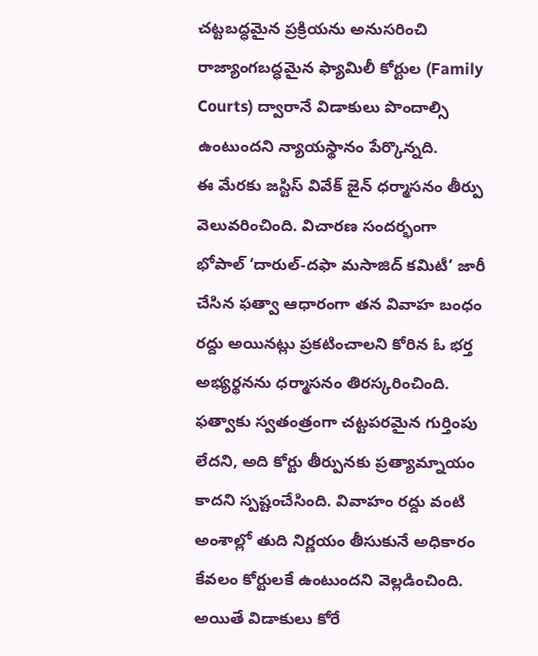చట్టబద్ధమైన ప్రక్రియను అనుసరించి రాజ్యాంగబద్ధమైన ఫ్యామిలీ కోర్టుల (Family Courts) ద్వారానే విడాకులు పొందాల్సి ఉంటుందని న్యాయస్థానం పేర్కొన్నది.
ఈ మేరకు జస్టిస్ వివేక్ జైన్ ధర్మాసనం తీర్పు వెలువరించింది. విచారణ సందర్భంగా భోపాల్ ‘దారుల్-దఫా మసాజిద్ కమిటీ’ జారీ చేసిన ఫత్వా ఆధారంగా తన వివాహ బంధం రద్దు అయినట్లు ప్రకటించాలని కోరిన ఓ భర్త అభ్యర్థనను ధర్మాసనం తిరస్కరించింది. ఫత్వాకు స్వతంత్రంగా చట్టపరమైన గుర్తింపు లేదని, అది కోర్టు తీర్పునకు ప్రత్యామ్నాయం కాదని స్పష్టంచేసింది. వివాహం రద్దు వంటి అంశాల్లో తుది నిర్ణయం తీసుకునే అధికారం కేవలం కోర్టులకే ఉంటుందని వెల్లడించింది.
అయితే విడాకులు కోరే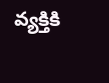వ్యక్తికి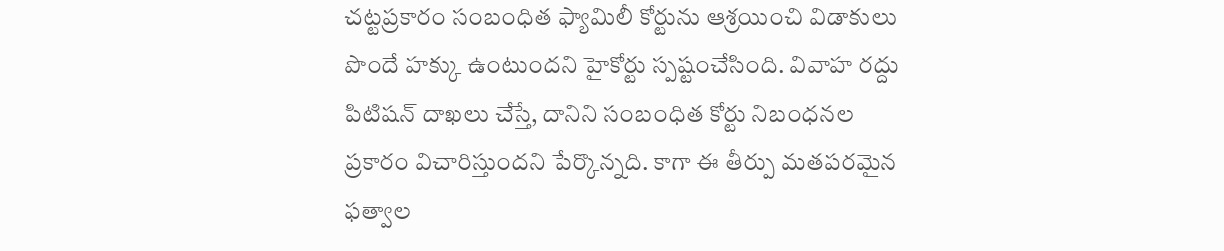చట్టప్రకారం సంబంధిత ఫ్యామిలీ కోర్టును ఆశ్రయించి విడాకులు పొందే హక్కు ఉంటుందని హైకోర్టు స్పష్టంచేసింది. వివాహ రద్దు పిటిషన్ దాఖలు చేస్తే, దానిని సంబంధిత కోర్టు నిబంధనల ప్రకారం విచారిస్తుందని పేర్కొన్నది. కాగా ఈ తీర్పు మతపరమైన ఫత్వాల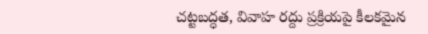చట్టబద్ధత, వివాహ రద్దు ప్రక్రియపై కీలకమైన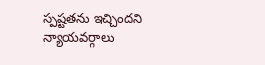స్పష్టతను ఇచ్చిందని న్యాయవర్గాలు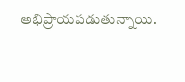అభిప్రాయపడుతున్నాయి.